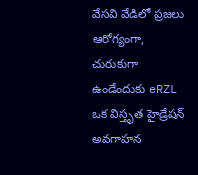వేసవి వేడిలో ప్రజలు ఆరోగ్యంగా, చురుకుగా ఉండేందుకు eRZL ఒక విస్తృత హైడ్రేషన్ అవగాహన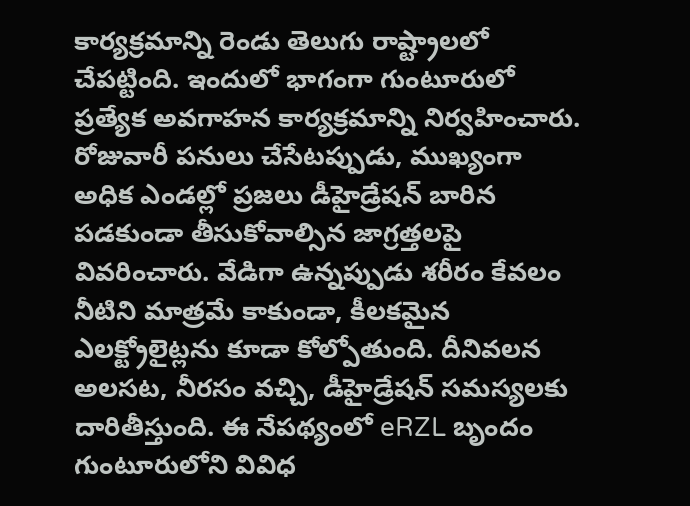కార్యక్రమాన్ని రెండు తెలుగు రాష్ట్రాలలో చేపట్టింది. ఇందులో భాగంగా గుంటూరులో ప్రత్యేక అవగాహన కార్యక్రమాన్ని నిర్వహించారు. రోజువారీ పనులు చేసేటప్పుడు, ముఖ్యంగా అధిక ఎండల్లో ప్రజలు డీహైడ్రేషన్ బారిన పడకుండా తీసుకోవాల్సిన జాగ్రత్తలపై వివరించారు. వేడిగా ఉన్నప్పుడు శరీరం కేవలం నీటిని మాత్రమే కాకుండా, కీలకమైన ఎలక్ట్రోలైట్లను కూడా కోల్పోతుంది. దీనివలన అలసట, నీరసం వచ్చి, డీహైడ్రేషన్ సమస్యలకు దారితీస్తుంది. ఈ నేపథ్యంలో eRZL బృందం గుంటూరులోని వివిధ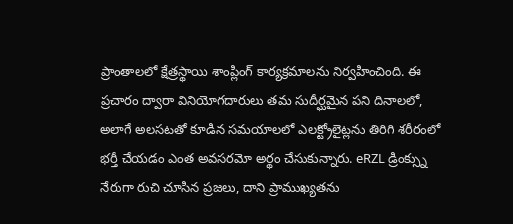ప్రాంతాలలో క్షేత్రస్థాయి శాంప్లింగ్ కార్యక్రమాలను నిర్వహించింది. ఈ ప్రచారం ద్వారా వినియోగదారులు తమ సుదీర్ఘమైన పని దినాలలో, అలాగే అలసటతో కూడిన సమయాలలో ఎలక్ట్రోలైట్లను తిరిగి శరీరంలో భర్తీ చేయడం ఎంత అవసరమో అర్థం చేసుకున్నారు. eRZL డ్రింక్స్ను నేరుగా రుచి చూసిన ప్రజలు, దాని ప్రాముఖ్యతను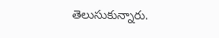తెలుసుకున్నారు.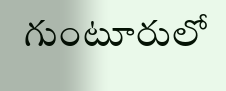గుంటూరులో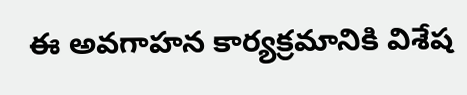ఈ అవగాహన కార్యక్రమానికి విశేష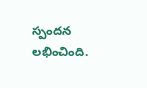స్పందన లభించింది.